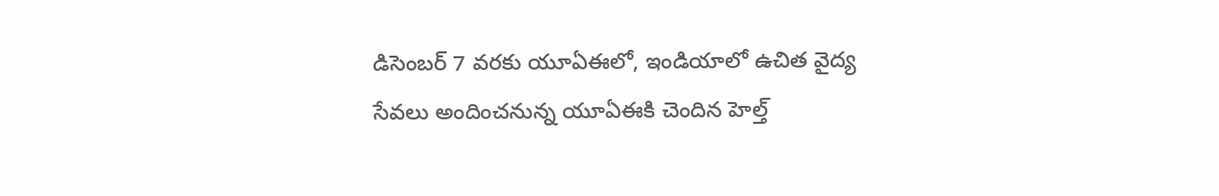డిసెంబర్ 7 వరకు యూఏఈలో, ఇండియాలో ఉచిత వైద్య సేవలు అందించనున్న యూఏఈకి చెందిన హెల్త్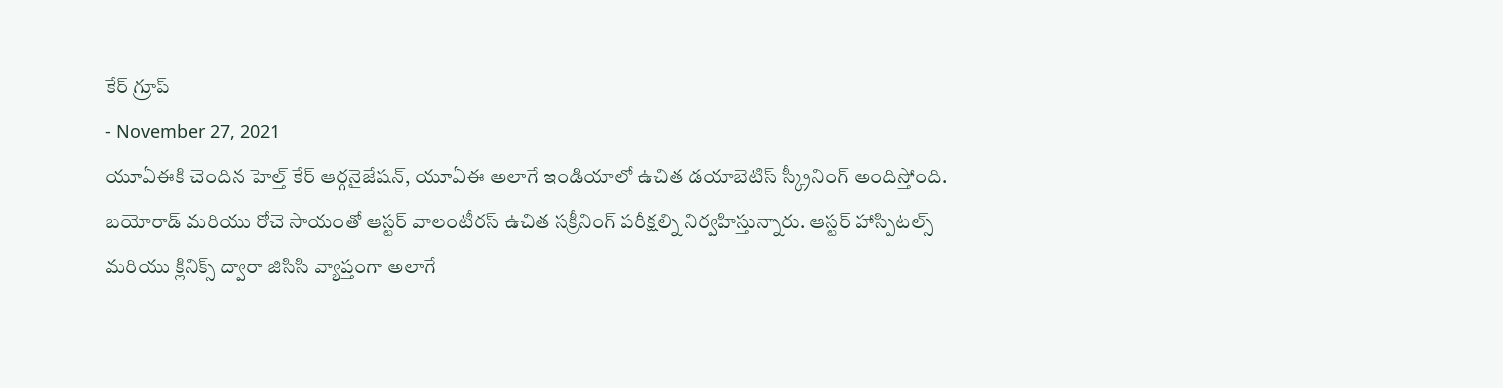కేర్ గ్రూప్
- November 27, 2021
యూఏఈకి చెందిన హెల్త్ కేర్ ఆర్గనైజేషన్, యూఏఈ అలాగే ఇండియాలో ఉచిత డయాబెటిస్ స్క్రీనింగ్ అందిస్తోంది. బయోరాడ్ మరియు రోచె సాయంతో ఆస్టర్ వాలంటీరస్ ఉచిత సక్రీనింగ్ పరీక్షల్ని నిర్వహిస్తున్నారు. ఆస్టర్ హాస్పిటల్స్ మరియు క్లినిక్స్ ద్వారా జిసిసి వ్యాప్తంగా అలాగే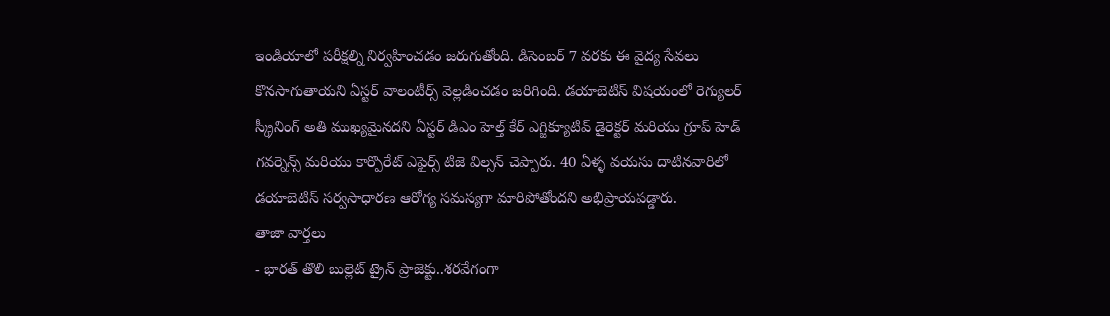ఇండియాలో పరీక్షల్ని నిర్వహించడం జరుగుతోంది. డిసెంబర్ 7 వరకు ఈ వైద్య సేవలు కొనసాగుతాయని ఏస్టర్ వాలంటీర్స్ వెల్లడించడం జరిగింది. డయాబెటిస్ విషయంలో రెగ్యులర్ స్క్రీనింగ్ అతి ముఖ్యమైనదని ఏస్టర్ డిఎం హెల్త్ కేర్ ఎగ్జిక్యూటివ్ డైరెక్టర్ మరియు గ్రూప్ హెడ్ గవర్నెన్స్ మరియు కార్పొరేట్ ఎఫైర్స్ టిజె విల్సన్ చెప్పారు. 40 ఏళ్ళ వయసు దాటినవారిలో డయాబెటిస్ సర్వసాధారణ ఆరోగ్య సమస్యగా మారిపోతోందని అభిప్రాయపడ్డారు.
తాజా వార్తలు
- భారత్ తొలి బుల్లెట్ ట్రైన్ ప్రాజెక్టు..శరవేగంగా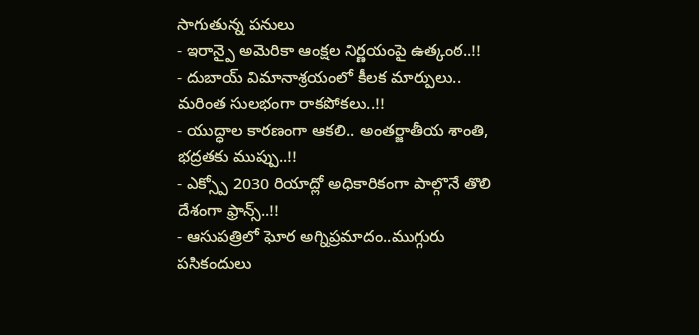సాగుతున్న పనులు
- ఇరాన్పై అమెరికా ఆంక్షల నిర్ణయంపై ఉత్కంఠ..!!
- దుబాయ్ విమానాశ్రయంలో కీలక మార్పులు.. మరింత సులభంగా రాకపోకలు..!!
- యుద్ధాల కారణంగా ఆకలి.. అంతర్జాతీయ శాంతి, భద్రతకు ముప్పు..!!
- ఎక్స్పో 2030 రియాద్లో అధికారికంగా పాల్గొనే తొలి దేశంగా ఫ్రాన్స్..!!
- ఆసుపత్రిలో ఘోర అగ్నిప్రమాదం..ముగ్గురు పసికందులు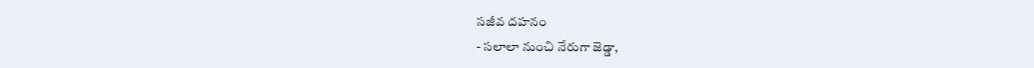సజీవ దహనం
- సలాలా నుంచి నేరుగా జెడ్డా,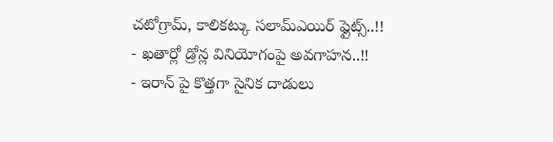చటోగ్రామ్, కాలికట్కు సలామ్ఎయిర్ ఫ్లైట్స్..!!
- ఖతార్లో డ్రోన్ల వినియోగంపై అవగాహన..!!
- ఇరాన్ పై కొత్తగా సైనిక దాడులు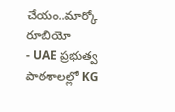చేయం..మార్కో రూబియో
- UAE ప్రభుత్వ పాఠశాలల్లో KG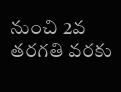నుంచి 2వ తరగతి వరకు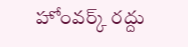హోంవర్క్ రద్దు